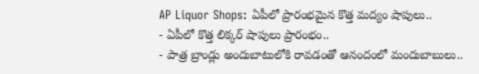AP Liquor Shops: ఏపీలో ప్రారంభమైన కొత్త మద్యం షాపులు..
- ఏపీలో కొత్త లిక్కర్ షాపులు ప్రారంభం..
- పాత్ర బ్రాండ్లు అందుబాటులోకి రావడంతో ఆనందంలో మందుబాబులు..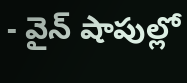- వైన్ షాపుల్లో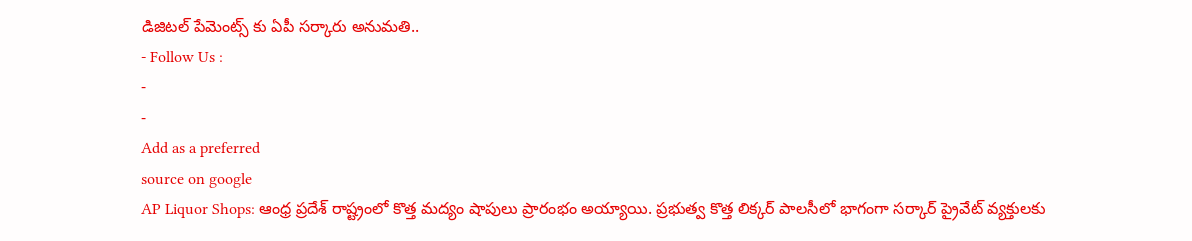డిజిటల్ పేమెంట్స్ కు ఏపీ సర్కారు అనుమతి..
- Follow Us :
-
-
Add as a preferred
source on google
AP Liquor Shops: ఆంధ్ర ప్రదేశ్ రాష్ట్రంలో కొత్త మద్యం షాపులు ప్రారంభం అయ్యాయి. ప్రభుత్వ కొత్త లిక్కర్ పాలసీలో భాగంగా సర్కార్ ప్రైవేట్ వ్యక్తులకు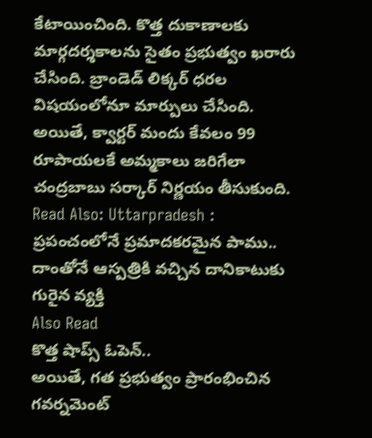కేటాయించింది. కొత్త దుకాణాలకు మార్గదర్శకాలను సైతం ప్రభుత్వం ఖరారు చేసింది. బ్రాండెడ్ లిక్కర్ ధరల విషయంలోనూ మార్పులు చేసింది. అయితే, క్వార్టర్ మందు కేవలం 99 రూపాయలకే అమ్మకాలు జరిగేలా చంద్రబాబు సర్కార్ నిర్ణయం తీసుకుంది.
Read Also: Uttarpradesh : ప్రపంచంలోనే ప్రమాదకరమైన పాము.. దాంతోనే ఆస్పత్రికి వచ్చిన దానికాటుకు గురైన వ్యక్తి
Also Read
కొత్త షాప్స్ ఓపెన్..
అయితే, గత ప్రభుత్వం ప్రారంభించిన గవర్నమెంట్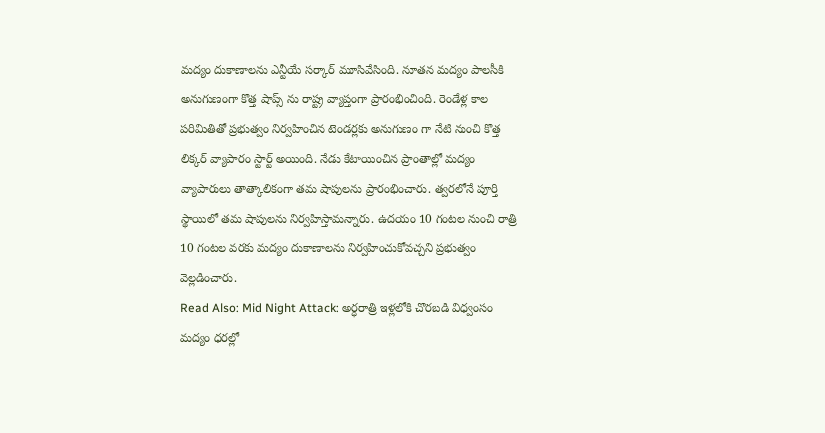మద్యం దుకాణాలను ఎన్టీయే సర్కార్ మూసివేసింది. నూతన మద్యం పాలసీకి అనుగుణంగా కొత్త షాప్స్ ను రాష్ట్ర వ్యాప్తంగా ప్రారంభించింది. రెండేళ్ల కాల పరిమితితో ప్రభుత్వం నిర్వహించిన టెండర్లకు అనుగుణం గా నేటి నుంచి కొత్త లిక్కర్ వ్యాపారం స్టార్ట్ అయింది. నేడు కేటాయించిన ప్రాంతాల్లో మద్యం వ్యాపారులు తాత్కాలికంగా తమ షాపులను ప్రారంభించారు. త్వరలోనే పూర్తి స్థాయిలో తమ షాపులను నిర్వహిస్తామన్నారు. ఉదయం 10 గంటల నుంచి రాత్రి 10 గంటల వరకు మద్యం దుకాణాలను నిర్వహించుకోవచ్చని ప్రభుత్వం వెల్లడించారు.
Read Also: Mid Night Attack: అర్ధరాత్రి ఇళ్లలోకి చొరబడి విధ్వంసం
మద్యం ధరల్లో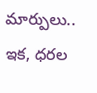మార్పులు..
ఇక, ధరల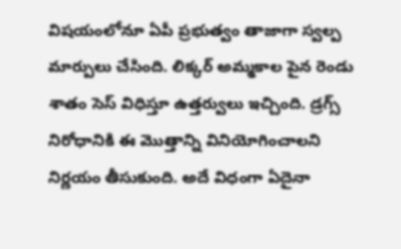విషయంలోనూ ఏపీ ప్రభుత్వం తాజాగా స్వల్ప మార్పులు చేసింది. లిక్కర్ అమ్మకాల పైన రెండు శాతం సెస్ విధిస్తూ ఉత్తర్వులు ఇచ్చింది. డ్రగ్స్ నిరోధానికి ఈ మొత్తాన్ని వినియోగించాలని నిర్ణయం తీసుకుంది. అదే విధంగా ఏదైనా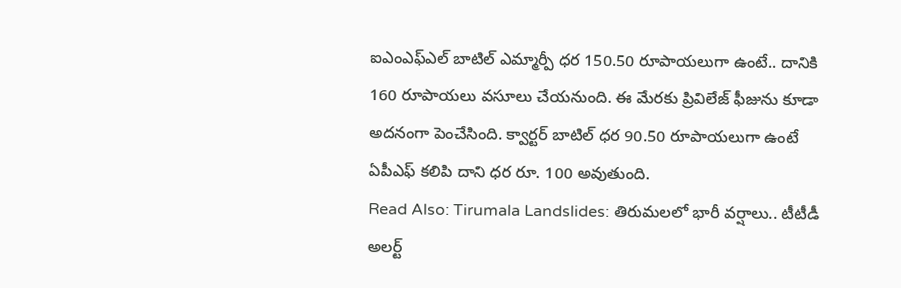ఐఎంఎఫ్ఎల్ బాటిల్ ఎమ్మార్పీ ధర 150.50 రూపాయలుగా ఉంటే.. దానికి 160 రూపాయలు వసూలు చేయనుంది. ఈ మేరకు ప్రివిలేజ్ ఫీజును కూడా అదనంగా పెంచేసింది. క్వార్టర్ బాటిల్ ధర 90.50 రూపాయలుగా ఉంటే ఏపీఎఫ్ కలిపి దాని ధర రూ. 100 అవుతుంది.
Read Also: Tirumala Landslides: తిరుమలలో భారీ వర్షాలు.. టీటీడీ అలర్ట్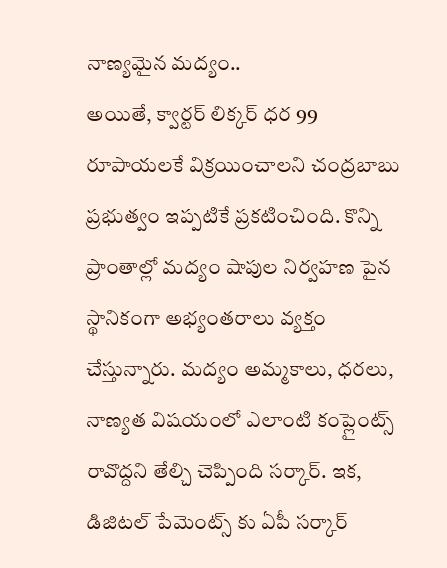నాణ్యమైన మద్యం..
అయితే, క్వార్టర్ లిక్కర్ ధర 99 రూపాయలకే విక్రయించాలని చంద్రబాబు ప్రభుత్వం ఇప్పటికే ప్రకటించింది. కొన్ని ప్రాంతాల్లో మద్యం షాపుల నిర్వహణ పైన స్థానికంగా అభ్యంతరాలు వ్యక్తం చేస్తున్నారు. మద్యం అమ్మకాలు, ధరలు, నాణ్యత విషయంలో ఎలాంటి కంప్లైంట్స్ రావొద్దని తేల్చి చెప్పింది సర్కార్. ఇక, డిజిటల్ పేమెంట్స్ కు ఏపీ సర్కార్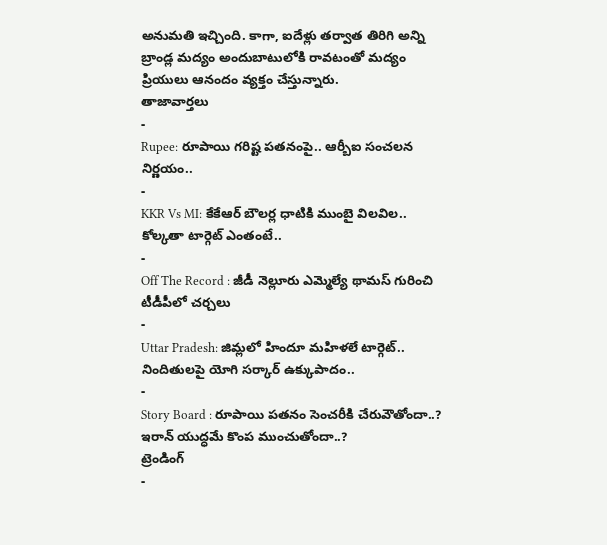అనుమతి ఇచ్చింది. కాగా, ఐదేళ్లు తర్వాత తిరిగి అన్ని బ్రాండ్ల మద్యం అందుబాటులోకి రావటంతో మద్యం ప్రియులు ఆనందం వ్యక్తం చేస్తున్నారు.
తాజావార్తలు
-
Rupee: రూపాయి గరిష్ట పతనంపై.. ఆర్బీఐ సంచలన నిర్ణయం..
-
KKR Vs MI: కేకేఆర్ బౌలర్ల ధాటికి ముంబై విలవిల.. కోల్కతా టార్గెట్ ఎంతంటే..
-
Off The Record : జీడీ నెల్లూరు ఎమ్మెల్యే థామస్ గురించి టీడీపీలో చర్చలు
-
Uttar Pradesh: జిమ్లలో హిందూ మహిళలే టార్గెట్.. నిందితులపై యోగి సర్కార్ ఉక్కుపాదం..
-
Story Board : రూపాయి పతనం సెంచరీకి చేరువౌతోందా..? ఇరాన్ యుద్ధమే కొంప ముంచుతోందా..?
ట్రెండింగ్
-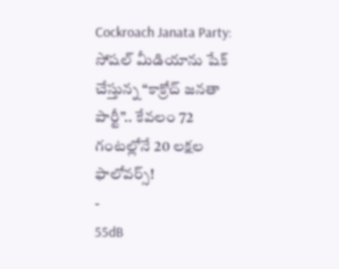Cockroach Janata Party: సోషల్ మీడియాను షేక్ చేస్తున్న “కాక్రోచ్ జనతా పార్టీ”.. కేవలం 72 గంటల్లోనే 20 లక్షల ఫాలోవర్స్!
-
55dB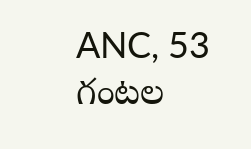ANC, 53 గంటల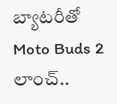బ్యాటరీతో Moto Buds 2 లాంచ్..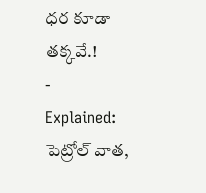ధర కూడా తక్కవే.!
-
Explained: పెట్రోల్ వాత,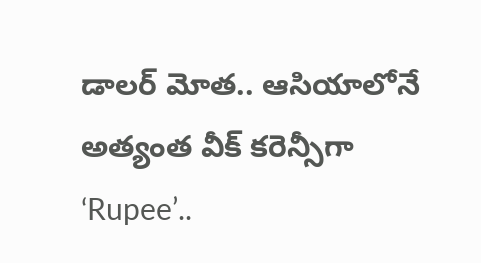డాలర్ మోత.. ఆసియాలోనే అత్యంత వీక్ కరెన్సీగా ‘Rupee’..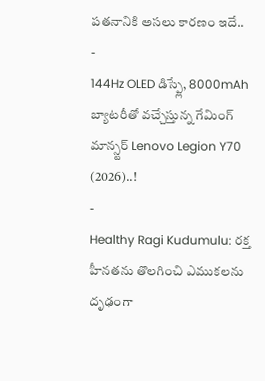పతనానికి అసలు కారణం ఇదే..
-
144Hz OLED డిస్ప్లే, 8000mAh బ్యాటరీతో వచ్చేస్తున్న గేమింగ్ మాన్స్టర్ Lenovo Legion Y70 (2026)..!
-
Healthy Ragi Kudumulu: రక్త హీనతను తొలగించి ఎముకలను దృఢంగా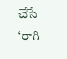చేసే ‘రాగి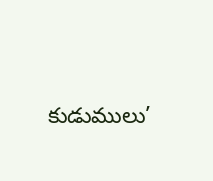కుడుములు’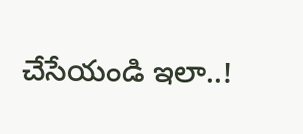చేసేయండి ఇలా..!